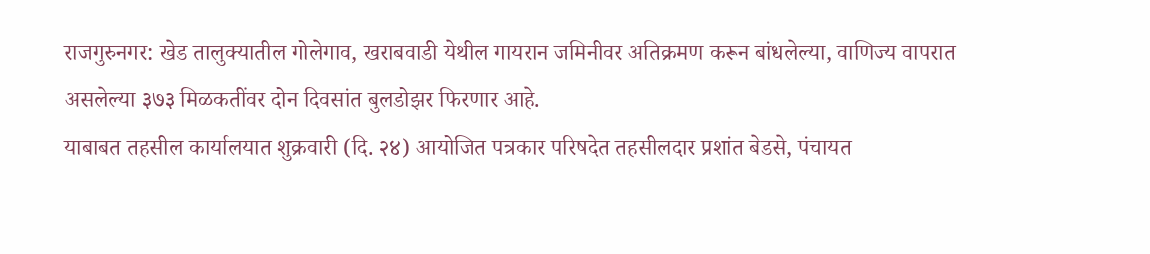राजगुरुनगर: खेड तालुक्यातील गोलेगाव, खराबवाडी येथील गायरान जमिनीवर अतिक्रमण करून बांधलेल्या, वाणिज्य वापरात असलेल्या ३७३ मिळकतींवर दोन दिवसांत बुलडोझर फिरणार आहे.
याबाबत तहसील कार्यालयात शुक्रवारी (दि. २४) आयोजित पत्रकार परिषदेत तहसीलदार प्रशांत बेडसे, पंचायत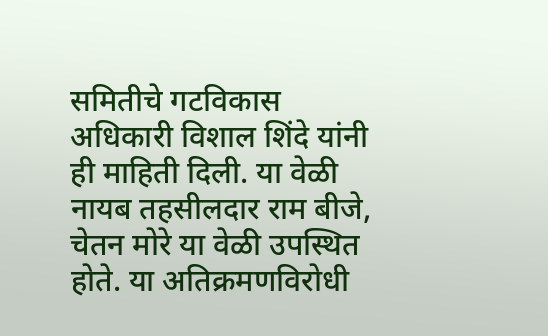समितीचे गटविकास अधिकारी विशाल शिंदे यांनी ही माहिती दिली. या वेळी नायब तहसीलदार राम बीजे, चेतन मोरे या वेळी उपस्थित होते. या अतिक्रमणविरोधी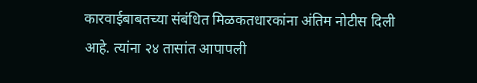कारवाईबाबतच्या संबंधित मिळकतधारकांना अंतिम नोटीस दिली आहे. त्यांना २४ तासांत आपापली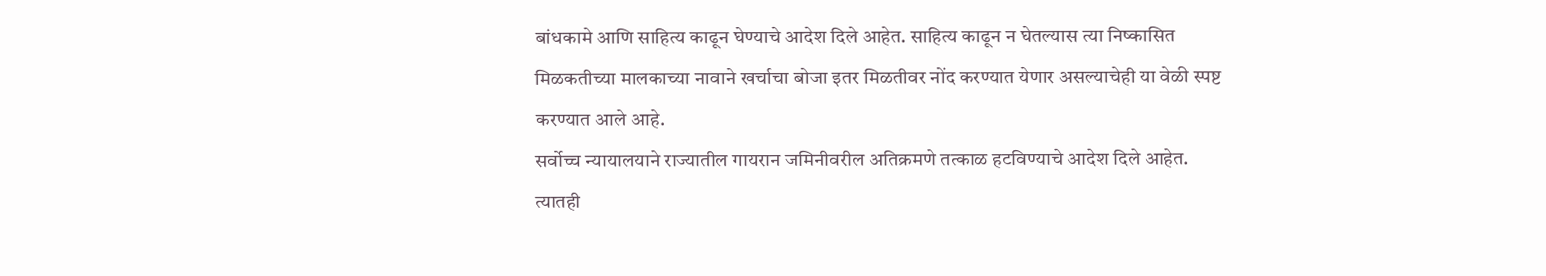बांधकामे आणि साहित्य काढून घेण्याचे आदेश दिले आहेत. साहित्य काढून न घेतल्यास त्या निष्कासित मिळकतीच्या मालकाच्या नावाने खर्चाचा बोजा इतर मिळतीवर नोंद करण्यात येणार असल्याचेही या वेळी स्पष्ट करण्यात आले आहे.
सर्वोच्च न्यायालयाने राज्यातील गायरान जमिनीवरील अतिक्रमणे तत्काळ हटविण्याचे आदेश दिले आहेत. त्यातही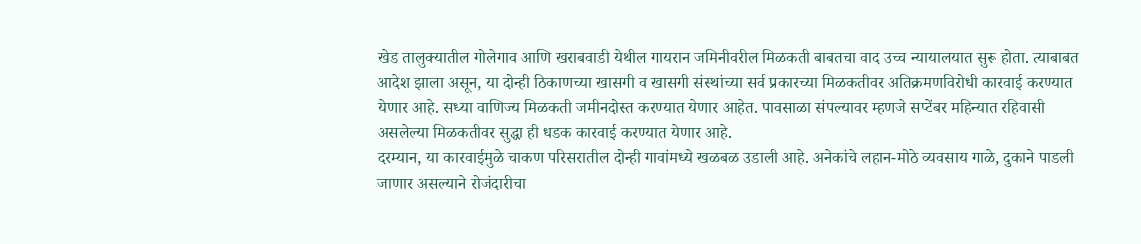खेड तालुक्यातील गोलेगाव आणि खराबवाडी येथील गायरान जमिनीवरील मिळकती बाबतचा वाद उच्च न्यायालयात सुरू होता. त्याबाबत आदेश झाला असून, या दोन्ही ठिकाणच्या खासगी व खासगी संस्थांच्या सर्व प्रकारच्या मिळकतीवर अतिक्रमणविरोधी कारवाई करण्यात येणार आहे. सध्या वाणिज्य मिळकती जमीनदोस्त करण्यात येणार आहेत. पावसाळा संपल्यावर म्हणजे सप्टेंबर महिन्यात रहिवासी असलेल्या मिळकतीवर सुद्धा ही धडक कारवाई करण्यात येणार आहे.
दरम्यान, या कारवाईमुळे चाकण परिसरातील दोन्ही गावांमध्ये खळबळ उडाली आहे. अनेकांचे लहान-मोठे व्यवसाय गाळे, दुकाने पाडली जाणार असल्याने रोजंदारीचा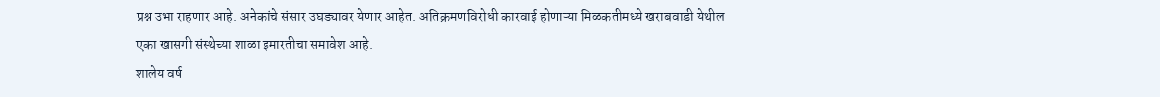प्रश्न उभा राहणार आहे. अनेकांचे संसार उघड्यावर येणार आहेत. अतिक्रमणविरोधी कारवाई होणाऱ्या मिळकतीमध्ये खराबवाडी येथील एका खासगी संस्थेच्या शाळा इमारतीचा समावेश आहे.
शालेय वर्ष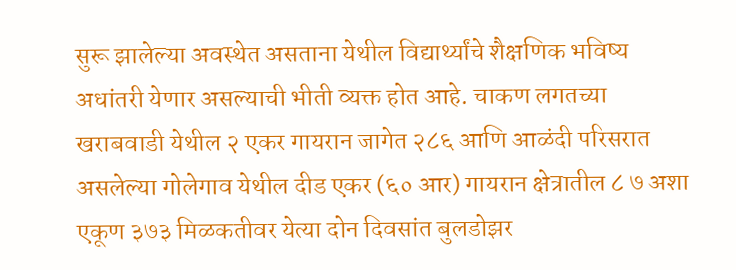सुरू झालेल्या अवस्थेत असताना येथील विद्यार्थ्यांचे शैक्षणिक भविष्य अधांतरी येणार असल्याची भीती व्यक्त होत आहे. चाकण लगतच्या खराबवाडी येथील २ एकर गायरान जागेत २८६ आणि आळंदी परिसरात असलेल्या गोलेगाव येथील दीड एकर (६० आर) गायरान क्षेत्रातील ८ ७ अशा एकूण ३७३ मिळकतीवर येत्या दोन दिवसांत बुलडोझर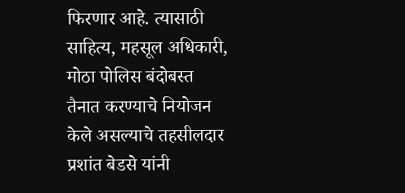फिरणार आहे. त्यासाठी साहित्य, महसूल अधिकारी, मोठा पोलिस बंदोबस्त तैनात करण्याचे नियोजन केले असल्याचे तहसीलदार प्रशांत बेडसे यांनी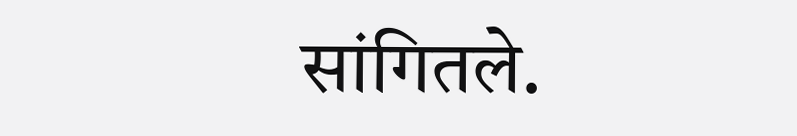सांगितले.